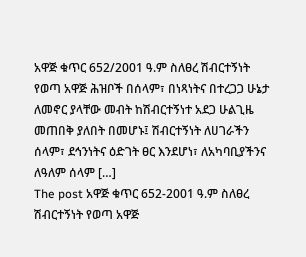አዋጅ ቁጥር 652/2001 ዓ.ም ስለፀረ ሽብርተኝነት የወጣ አዋጅ ሕዝቦች በሰላም፣ በነጻነትና በተረጋጋ ሁኔታ ለመኖር ያላቸው መብት ከሽብርተኝነተ አደጋ ሁልጊዜ መጠበቅ ያለበት በመሆኑ፤ ሽብርተኝነት ለሀገራችን ሰላም፣ ደኅንነትና ዕድገት ፀር እንደሆነ፣ ለአካባቢያችንና ለዓለም ሰላም […]
The post አዋጅ ቁጥር 652-2001 ዓ.ም ስለፀረ ሽብርተኝነት የወጣ አዋጅ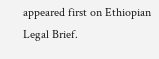appeared first on Ethiopian Legal Brief.